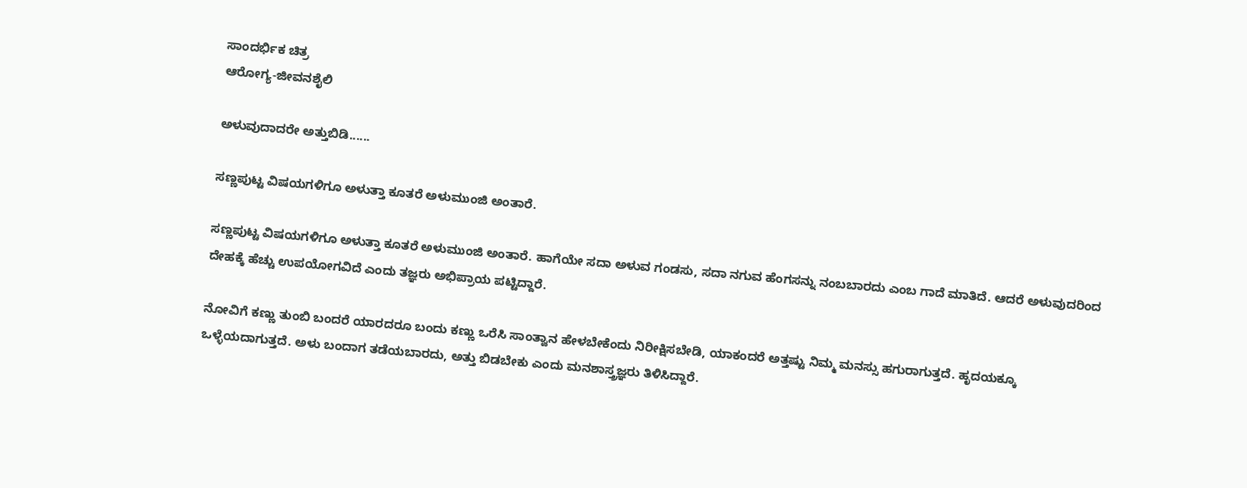ಸಾಂದರ್ಭಿಕ ಚಿತ್ರ
ಆರೋಗ್ಯ-ಜೀವನಶೈಲಿ

ಅಳುವುದಾದರೇ ಅತ್ತುಬಿಡಿ......

ಸಣ್ಣಪುಟ್ಟ ವಿಷಯಗಳಿಗೂ ಅಳುತ್ತಾ ಕೂತರೆ ಅಳುಮುಂಜಿ ಅಂತಾರೆ.

ಸಣ್ಣಪುಟ್ಟ ವಿಷಯಗಳಿಗೂ ಅಳುತ್ತಾ ಕೂತರೆ ಅಳುಮುಂಜಿ ಅಂತಾರೆ. ಹಾಗೆಯೇ ಸದಾ ಅಳುವ ಗಂಡಸು, ಸದಾ ನಗುವ ಹೆಂಗಸನ್ನು ನಂಬಬಾರದು ಎಂಬ ಗಾದೆ ಮಾತಿದೆ. ಆದರೆ ಅಳುವುದರಿಂದ ದೇಹಕ್ಕೆ ಹೆಚ್ಚು ಉಪಯೋಗವಿದೆ ಎಂದು ತಜ್ಞರು ಅಭಿಪ್ರಾಯ ಪಟ್ಟಿದ್ದಾರೆ.

ನೋವಿಗೆ ಕಣ್ಣು ತುಂಬಿ ಬಂದರೆ ಯಾರದರೂ ಬಂದು ಕಣ್ಣು ಒರೆಸಿ ಸಾಂತ್ವಾನ ಹೇಳಬೇಕೆಂದು ನಿರೀಕ್ಷಿಸಬೇಡಿ, ಯಾಕಂದರೆ ಅತ್ತಷ್ಟು ನಿಮ್ಮ ಮನಸ್ಸು ಹಗುರಾಗುತ್ತದೆ. ಹೃದಯಕ್ಕೂ ಒಳ್ಳೆಯದಾಗುತ್ತದೆ. ಅಳು ಬಂದಾಗ ತಡೆಯಬಾರದು, ಅತ್ತು ಬಿಡಬೇಕು ಎಂದು ಮನಶಾಸ್ತ್ರಜ್ಞರು ತಿಳಿಸಿದ್ದಾರೆ.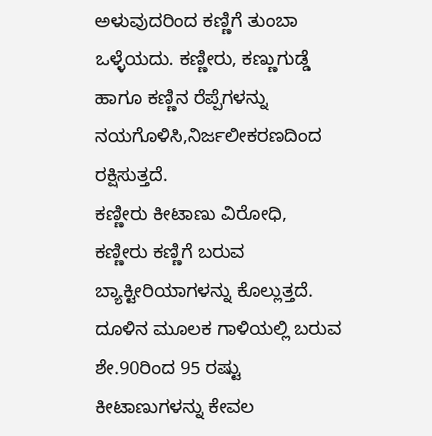ಅಳುವುದರಿಂದ ಕಣ್ಣಿಗೆ ತುಂಬಾ ಒಳ್ಳೆಯದು. ಕಣ್ಣೀರು, ಕಣ್ಣುಗುಡ್ಡೆ ಹಾಗೂ ಕಣ್ಣಿನ ರೆಪ್ಪೆಗಳನ್ನು ನಯಗೊಳಿಸಿ,ನಿರ್ಜಲೀಕರಣದಿಂದ ರಕ್ಷಿಸುತ್ತದೆ.
ಕಣ್ಣೀರು ಕೀಟಾಣು ವಿರೋಧಿ, ಕಣ್ಣೀರು ಕಣ್ಣಿಗೆ ಬರುವ ಬ್ಯಾಕ್ಟೀರಿಯಾಗಳನ್ನು ಕೊಲ್ಲುತ್ತದೆ. ದೂಳಿನ ಮೂಲಕ ಗಾಳಿಯಲ್ಲಿ ಬರುವ ಶೇ.90ರಿಂದ 95 ರಷ್ಟು ಕೀಟಾಣುಗಳನ್ನು ಕೇವಲ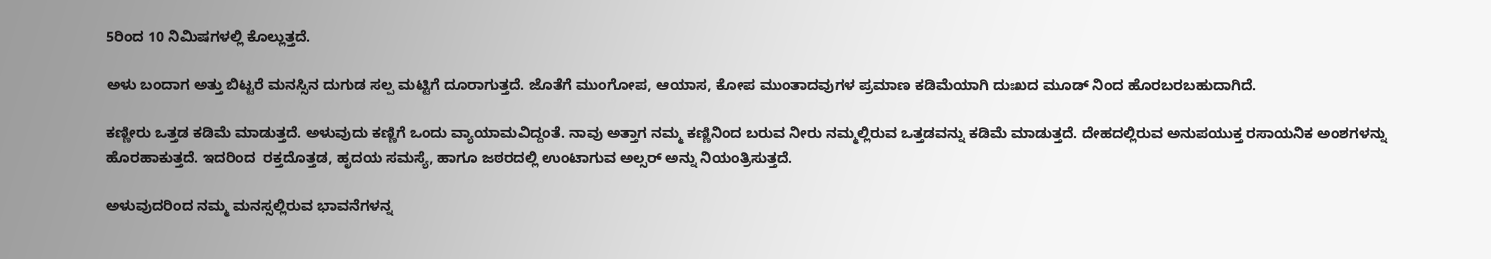5ರಿಂದ 10 ನಿಮಿಷಗಳಲ್ಲಿ ಕೊಲ್ಲುತ್ತದೆ.

ಅಳು ಬಂದಾಗ ಅತ್ತು ಬಿಟ್ಟರೆ ಮನಸ್ಸಿನ ದುಗುಡ ಸಲ್ಪ ಮಟ್ಟಿಗೆ ದೂರಾಗುತ್ತದೆ. ಜೊತೆಗೆ ಮುಂಗೋಪ, ಆಯಾಸ, ಕೋಪ ಮುಂತಾದವುಗಳ ಪ್ರಮಾಣ ಕಡಿಮೆಯಾಗಿ ದುಃಖದ ಮೂಡ್ ನಿಂದ ಹೊರಬರಬಹುದಾಗಿದೆ.

ಕಣ್ಣೀರು ಒತ್ತಡ ಕಡಿಮೆ ಮಾಡುತ್ತದೆ. ಅಳುವುದು ಕಣ್ಣಿಗೆ ಒಂದು ವ್ಯಾಯಾಮವಿದ್ದಂತೆ. ನಾವು ಅತ್ತಾಗ ನಮ್ಮ ಕಣ್ಣಿನಿಂದ ಬರುವ ನೀರು ನಮ್ಮಲ್ಲಿರುವ ಒತ್ತಡವನ್ನು ಕಡಿಮೆ ಮಾಡುತ್ತದೆ. ದೇಹದಲ್ಲಿರುವ ಅನುಪಯುಕ್ತ ರಸಾಯನಿಕ ಅಂಶಗಳನ್ನು ಹೊರಹಾಕುತ್ತದೆ. ಇದರಿಂದ  ರಕ್ತದೊತ್ತಡ, ಹೃದಯ ಸಮಸ್ಯೆ, ಹಾಗೂ ಜಠರದಲ್ಲಿ ಉಂಟಾಗುವ ಅಲ್ಸರ್ ಅನ್ನು ನಿಯಂತ್ರಿಸುತ್ತದೆ.

ಅಳುವುದರಿಂದ ನಮ್ಮ ಮನಸ್ಸಲ್ಲಿರುವ ಭಾವನೆಗಳನ್ನ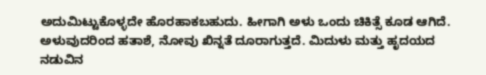ಅದುಮಿಟ್ಟುಕೊಳ್ಳದೇ ಹೊರಹಾಕಬಹುದು. ಹೀಗಾಗಿ ಅಳು ಒಂದು ಚಿಕಿತ್ಸೆ ಕೂಡ ಆಗಿದೆ. ಅಳುವುದರಿಂದ ಹತಾಶೆ, ನೋವು ಖಿನ್ನತೆ ದೂರಾಗುತ್ತದೆ. ಮಿದುಳು ಮತ್ತು ಹೃದಯದ ನಡುವಿನ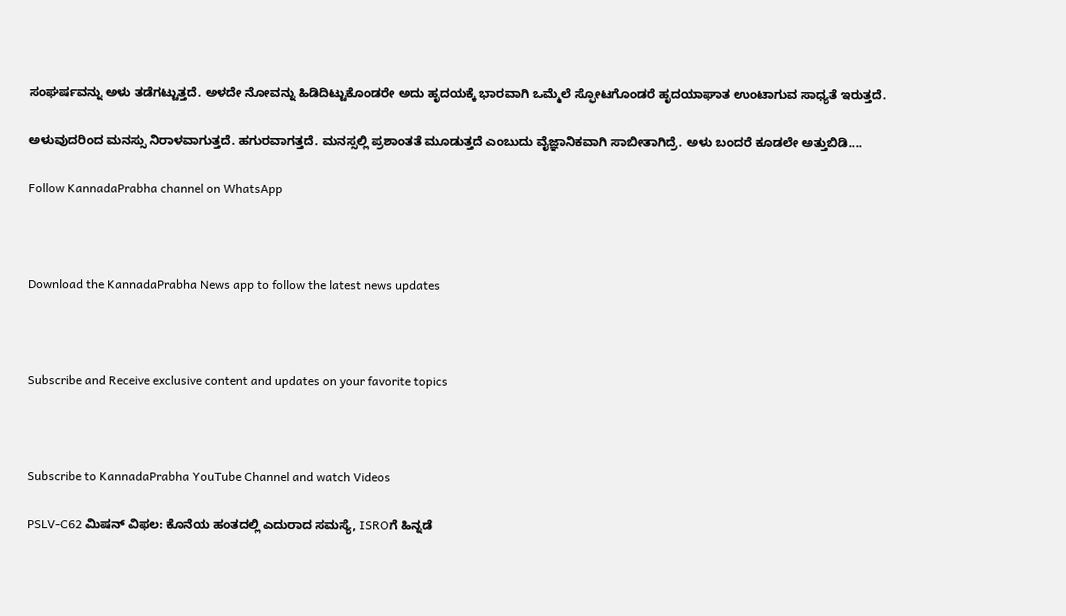ಸಂಘರ್ಷವನ್ನು ಅಳು ತಡೆಗಟ್ಟುತ್ತದೆ. ಅಳದೇ ನೋವನ್ನು ಹಿಡಿದಿಟ್ಟುಕೊಂಡರೇ ಅದು ಹೃದಯಕ್ಕೆ ಭಾರವಾಗಿ ಒಮ್ಮೆಲೆ ಸ್ಫೋಟಗೊಂಡರೆ ಹೃದಯಾಘಾತ ಉಂಟಾಗುವ ಸಾಧ್ಯತೆ ಇರುತ್ತದೆ.

ಅಳುವುದರಿಂದ ಮನಸ್ಸು ನಿರಾಳವಾಗುತ್ತದೆ. ಹಗುರವಾಗತ್ತದೆ. ಮನಸ್ಸಲ್ಲಿ ಪ್ರಶಾಂತತೆ ಮೂಡುತ್ತದೆ ಎಂಬುದು ವೈಜ್ಞಾನಿಕವಾಗಿ ಸಾಬೀತಾಗಿದ್ರೆ. ಅಳು ಬಂದರೆ ಕೂಡಲೇ ಅತ್ತುಬಿಡಿ....

Follow KannadaPrabha channel on WhatsApp



Download the KannadaPrabha News app to follow the latest news updates



Subscribe and Receive exclusive content and updates on your favorite topics



Subscribe to KannadaPrabha YouTube Channel and watch Videos

PSLV-C62 ಮಿಷನ್ ವಿಫಲ: ಕೊನೆಯ ಹಂತದಲ್ಲಿ ಎದುರಾದ ಸಮಸ್ಯೆ, ISROಗೆ ಹಿನ್ನಡೆ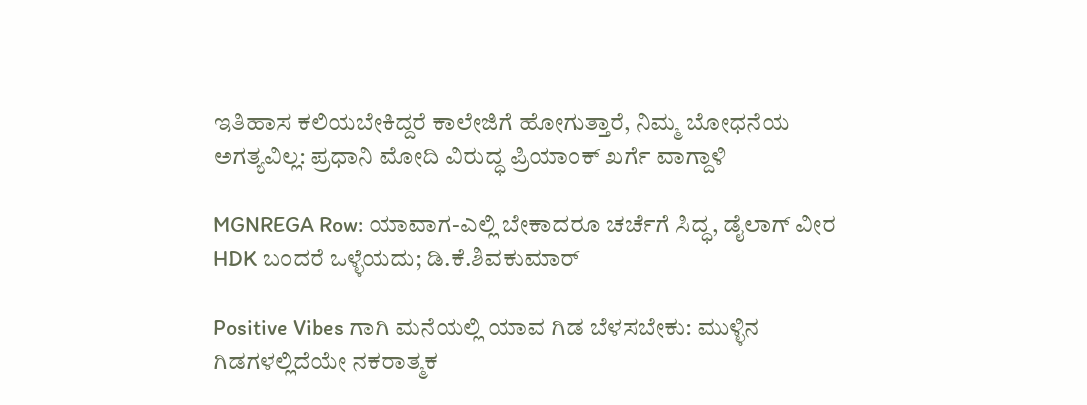ಇತಿಹಾಸ ಕಲಿಯಬೇಕಿದ್ದರೆ ಕಾಲೇಜಿಗೆ ಹೋಗುತ್ತಾರೆ, ನಿಮ್ಮ ಬೋಧನೆಯ ಅಗತ್ಯವಿಲ್ಲ: ಪ್ರಧಾನಿ ಮೋದಿ ವಿರುದ್ಧ ಪ್ರಿಯಾಂಕ್ ಖರ್ಗೆ ವಾಗ್ದಾಳಿ

MGNREGA Row: ಯಾವಾಗ-ಎಲ್ಲಿ ಬೇಕಾದರೂ ಚರ್ಚೆಗೆ ಸಿದ್ಧ, ಡೈಲಾಗ್‌ ವೀರ HDK ಬಂದರೆ ಒಳ್ಳೆಯದು; ಡಿ.ಕೆ.ಶಿವಕುಮಾರ್

Positive Vibes ಗಾಗಿ ಮನೆಯಲ್ಲಿ ಯಾವ ಗಿಡ ಬೆಳಸಬೇಕು: ಮುಳ್ಳಿನ ಗಿಡಗಳಲ್ಲಿದೆಯೇ ನಕರಾತ್ಮಕ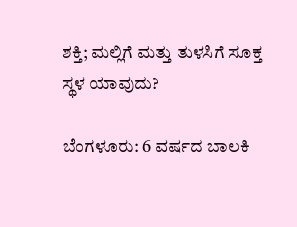ಶಕ್ತಿ; ಮಲ್ಲಿಗೆ ಮತ್ತು ತುಳಸಿಗೆ ಸೂಕ್ತ ಸ್ಥಳ ಯಾವುದು?

ಬೆಂಗಳೂರು: 6 ವರ್ಷದ ಬಾಲಕಿ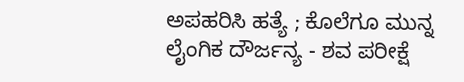ಅಪಹರಿಸಿ ಹತ್ಯೆ ; ಕೊಲೆಗೂ ಮುನ್ನ ಲೈಂಗಿಕ ದೌರ್ಜನ್ಯ - ಶವ ಪರೀಕ್ಷೆ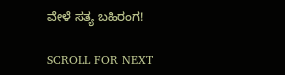ವೇಳೆ ಸತ್ಯ ಬಹಿರಂಗ!

SCROLL FOR NEXT